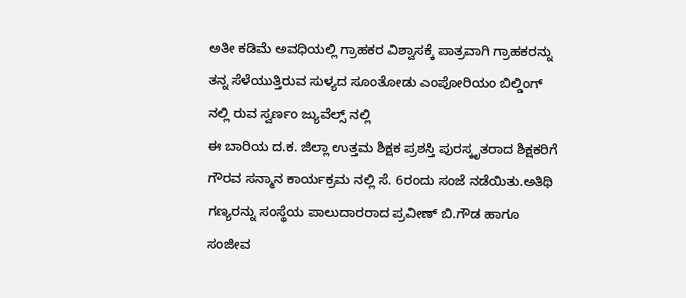ಅತೀ ಕಡಿಮೆ ಅವಧಿಯಲ್ಲಿ ಗ್ರಾಹಕರ ವಿಶ್ವಾಸಕ್ಕೆ ಪಾತ್ರವಾಗಿ ಗ್ರಾಹಕರನ್ನು ತನ್ನ ಸೆಳೆಯುತ್ತಿರುವ ಸುಳ್ಯದ ಸೂಂತೋಡು ಎಂಪೋರಿಯಂ ಬಿಲ್ಡಿಂಗ್ ನಲ್ಲಿ ರುವ ಸ್ವರ್ಣಂ ಜ್ಯುವೆಲ್ಸ್ ನಲ್ಲಿ
ಈ ಬಾರಿಯ ದ.ಕ. ಜಿಲ್ಲಾ ಉತ್ತಮ ಶಿಕ್ಷಕ ಪ್ರಶಸ್ತಿ ಪುರಸ್ಕೃತರಾದ ಶಿಕ್ಷಕರಿಗೆ ಗೌರವ ಸನ್ಮಾನ ಕಾರ್ಯಕ್ರಮ ನಲ್ಲಿ ಸೆ. 6ರಂದು ಸಂಜೆ ನಡೆಯಿತು.ಅತಿಥಿ ಗಣ್ಯರನ್ನು ಸಂಸ್ಥೆಯ ಪಾಲುದಾರರಾದ ಪ್ರವೀಣ್ ಬಿ.ಗೌಡ ಹಾಗೂ ಸಂಜೀವ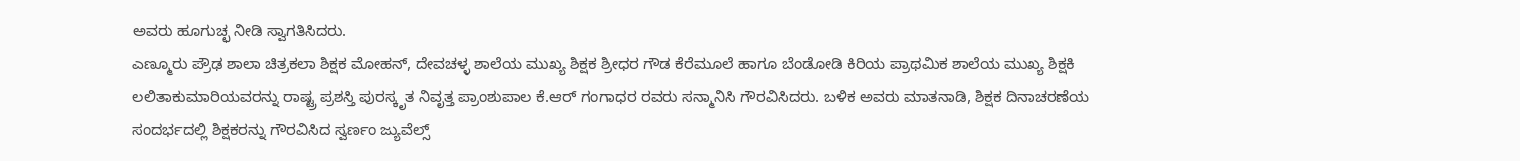ಅವರು ಹೂಗುಚ್ಛ ನೀಡಿ ಸ್ವಾಗತಿಸಿದರು.
ಎಣ್ಮೂರು ಪ್ರೌಢ ಶಾಲಾ ಚಿತ್ರಕಲಾ ಶಿಕ್ಷಕ ಮೋಹನ್, ದೇವಚಳ್ಳ ಶಾಲೆಯ ಮುಖ್ಯ ಶಿಕ್ಷಕ ಶ್ರೀಧರ ಗೌಡ ಕೆರೆಮೂಲೆ ಹಾಗೂ ಬೆಂಡೋಡಿ ಕಿರಿಯ ಪ್ರಾಥಮಿಕ ಶಾಲೆಯ ಮುಖ್ಯ ಶಿಕ್ಷಕಿ ಲಲಿತಾಕುಮಾರಿಯವರನ್ನು ರಾಷ್ಟ್ರ ಪ್ರಶಸ್ತಿ ಪುರಸ್ಕೃತ ನಿವೃತ್ತ ಪ್ರಾಂಶುಪಾಲ ಕೆ.ಆರ್ ಗಂಗಾಧರ ರವರು ಸನ್ಮಾನಿಸಿ ಗೌರವಿಸಿದರು. ಬಳಿಕ ಅವರು ಮಾತನಾಡಿ, ಶಿಕ್ಷಕ ದಿನಾಚರಣೆಯ ಸಂದರ್ಭದಲ್ಲಿ ಶಿಕ್ಷಕರನ್ನು ಗೌರವಿಸಿದ ಸ್ವರ್ಣಂ ಜ್ಯುವೆಲ್ಸ್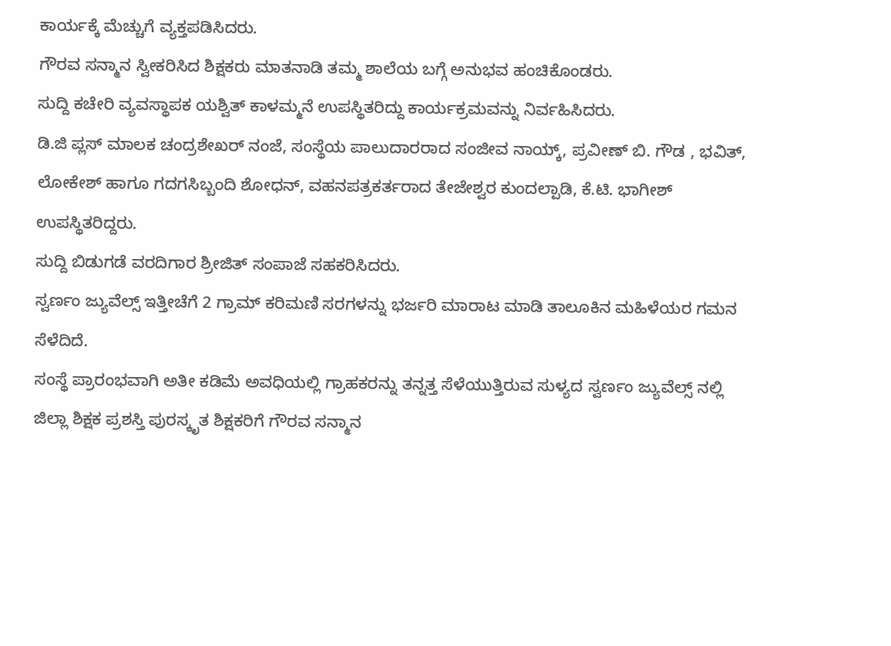ಕಾರ್ಯಕ್ಕೆ ಮೆಚ್ಚುಗೆ ವ್ಯಕ್ತಪಡಿಸಿದರು.
ಗೌರವ ಸನ್ಮಾನ ಸ್ವೀಕರಿಸಿದ ಶಿಕ್ಷಕರು ಮಾತನಾಡಿ ತಮ್ಮ ಶಾಲೆಯ ಬಗ್ಗೆ ಅನುಭವ ಹಂಚಿಕೊಂಡರು.
ಸುದ್ದಿ ಕಚೇರಿ ವ್ಯವಸ್ಥಾಪಕ ಯಶ್ವಿತ್ ಕಾಳಮ್ಮನೆ ಉಪಸ್ಥಿತರಿದ್ದು ಕಾರ್ಯಕ್ರಮವನ್ನು ನಿರ್ವಹಿಸಿದರು.
ಡಿ.ಜಿ ಪ್ಲಸ್ ಮಾಲಕ ಚಂದ್ರಶೇಖರ್ ನಂಜೆ, ಸಂಸ್ಥೆಯ ಪಾಲುದಾರರಾದ ಸಂಜೀವ ನಾಯ್ಕ್, ಪ್ರವೀಣ್ ಬಿ. ಗೌಡ , ಭವಿತ್, ಲೋಕೇಶ್ ಹಾಗೂ ಗದಗಸಿಬ್ಬಂದಿ ಶೋಧನ್, ವಹನಪತ್ರಕರ್ತರಾದ ತೇಜೇಶ್ವರ ಕುಂದಲ್ಪಾಡಿ, ಕೆ.ಟಿ. ಭಾಗೀಶ್ ಉಪಸ್ಥಿತರಿದ್ದರು.
ಸುದ್ದಿ ಬಿಡುಗಡೆ ವರದಿಗಾರ ಶ್ರೀಜಿತ್ ಸಂಪಾಜೆ ಸಹಕರಿಸಿದರು.
ಸ್ವರ್ಣಂ ಜ್ಯುವೆಲ್ಸ್ ಇತ್ತೀಚೆಗೆ 2 ಗ್ರಾಮ್ ಕರಿಮಣಿ ಸರಗಳನ್ನು ಭರ್ಜರಿ ಮಾರಾಟ ಮಾಡಿ ತಾಲೂಕಿನ ಮಹಿಳೆಯರ ಗಮನ ಸೆಳೆದಿದೆ.
ಸಂಸ್ಥೆ ಪ್ರಾರಂಭವಾಗಿ ಅತೀ ಕಡಿಮೆ ಅವಧಿಯಲ್ಲಿ ಗ್ರಾಹಕರನ್ನು ತನ್ನತ್ತ ಸೆಳೆಯುತ್ತಿರುವ ಸುಳ್ಯದ ಸ್ವರ್ಣಂ ಜ್ಯುವೆಲ್ಸ್ ನಲ್ಲಿ ಜಿಲ್ಲಾ ಶಿಕ್ಷಕ ಪ್ರಶಸ್ತಿ ಪುರಸ್ಕೃತ ಶಿಕ್ಷಕರಿಗೆ ಗೌರವ ಸನ್ಮಾನ